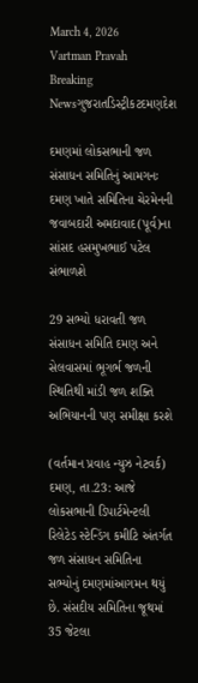March 4, 2026
Vartman Pravah
Breaking Newsગુજરાતડિસ્ટ્રીકટદમણદેશ

દમણમાં લોકસભાની જળ સંસાધન સમિતિનું આમગનઃ દમણ ખાતે સમિતિના ચેરમેનની જવાબદારી અમદાવાદ(પૂર્વ)ના સાંસદ હસમુખભાઈ પટેલ સંભાળશે

29 સભ્‍યો ધરાવતી જળ સંસાધન સમિતિ દમણ અને સેલવાસમાં ભૂગર્ભ જળની સ્‍થિતિથી માંડી જળ શક્‍તિ અભિયાનની પણ સમીક્ષા કરશે

(વર્તમાન પ્રવાહ ન્‍યુઝ નેટવર્ક)
દમણ, તા.23: આજે લોકસભાની ડિપાર્ટમેન્‍ટલી રિલેટેડ સ્‍ટેન્‍ડિંગ કમીટિ અંતર્ગત જળ સંસાધન સમિતિના સભ્‍યોનું દમણમાંઆગમન થયું છે. સંસદીય સમિતિના જૂથમાં 35 જેટલા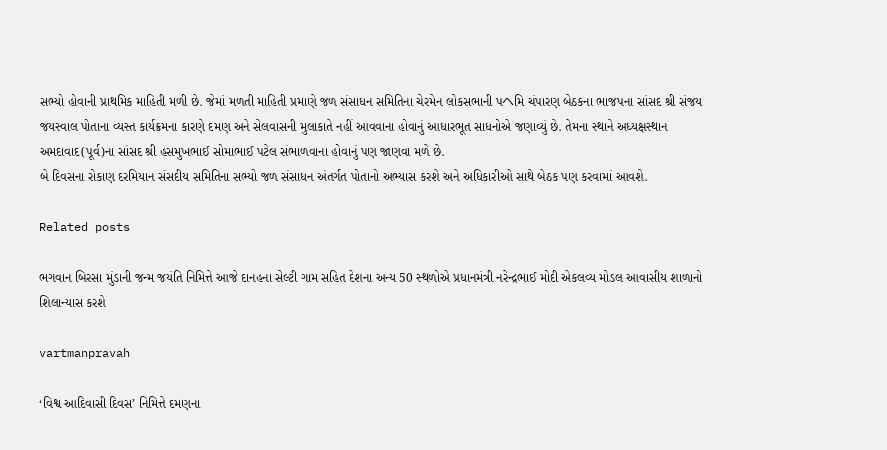સભ્‍યો હોવાની પ્રાથમિક માહિતી મળી છે. જેમાં મળતી માહિતી પ્રમાણે જળ સંસાધન સમિતિના ચેરમેન લોકસભાની પヘમિ ચંપારણ બેઠકના ભાજપના સાંસદ શ્રી સંજય જયસ્‍વાલ પોતાના વ્‍યસ્‍ત કાર્યક્રમના કારણે દમણ અને સેલવાસની મુલાકાતે નહીં આવવાના હોવાનું આધારભૂત સાધનોએ જણાવ્‍યું છે. તેમના સ્‍થાને અધ્‍યક્ષસ્‍થાન અમદાવાદ(પૂર્વ)ના સાંસદ શ્રી હસમુખભાઈ સોમાભાઈ પટેલ સંભાળવાના હોવાનું પણ જાણવા મળે છે.
બે દિવસના રોકાણ દરમિયાન સંસદીય સમિતિના સભ્‍યો જળ સંસાધન અંતર્ગત પોતાનો અભ્‍યાસ કરશે અને અધિકારીઓ સાથે બેઠક પણ કરવામાં આવશે.

Related posts

ભગવાન બિરસા મુંડાની જન્‍મ જયંતિ નિમિત્તે આજે દાનહના સેલ્‍ટી ગામ સહિત દેશના અન્‍ય 50 સ્‍થળોએ પ્રધાનમંત્રી નરેન્‍દ્રભાઈ મોદી એકલવ્‍ય મોડલ આવાસીય શાળાનો શિલાન્‍યાસ કરશે

vartmanpravah

‘વિશ્વ આદિવાસી દિવસ’ નિમિત્તે દમણના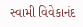સ્‍વામી વિવેકાનંદ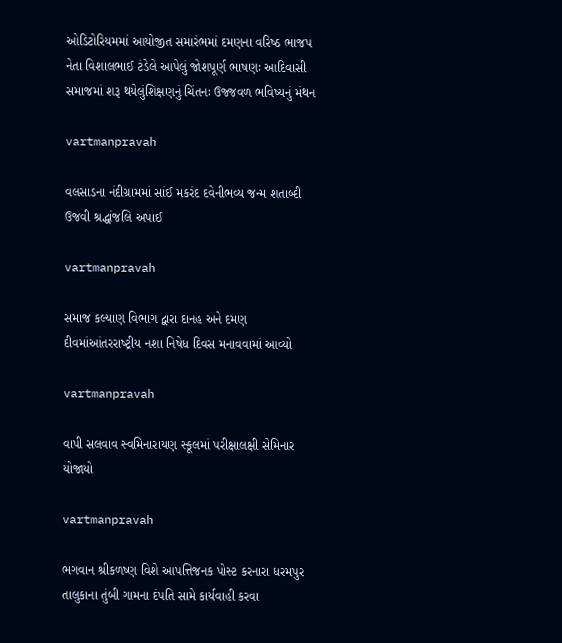ઓડિટોરિયમમાં આયોજીત સમારંભમાં દમણના વરિષ્‍ઠ ભાજપ નેતા વિશાલભાઈ ટંડેલે આપેલું જોશપૂર્ણ ભાષણઃ આદિવાસી સમાજમાં શરૂ થયેલુંશિક્ષણનું ચિંતનઃ ઉજ્જવળ ભવિષ્‍યનું મંથન

vartmanpravah

વલસાડના નંદીગ્રામમાં સાંઈ મકરંદ દવેનીભવ્‍ય જન્‍મ શતાબ્‍દી ઉજવી શ્રદ્ધાંજલિ અપાઈ

vartmanpravah

સમાજ કલ્‍યાણ વિભાગ દ્વારા દાનહ અને દમણ દીવમાંઆંતરરાષ્‍ટ્રીય નશા નિષેધ દિવસ મનાવવામાં આવ્‍યો

vartmanpravah

વાપી સલવાવ સ્‍વમિનારાયણ સ્‍કૂલમાં પરીક્ષાલક્ષી સેમિનાર યોજાયો

vartmanpravah

ભગવાન શ્રીકળષ્‍ણ વિશે આપત્તિજનક પોસ્‍ટ કરનારા ધરમપુર તાલુકાના તુંબી ગામના દંપતિ સામે કાર્યવાહી કરવા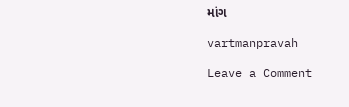માંગ

vartmanpravah

Leave a Comment